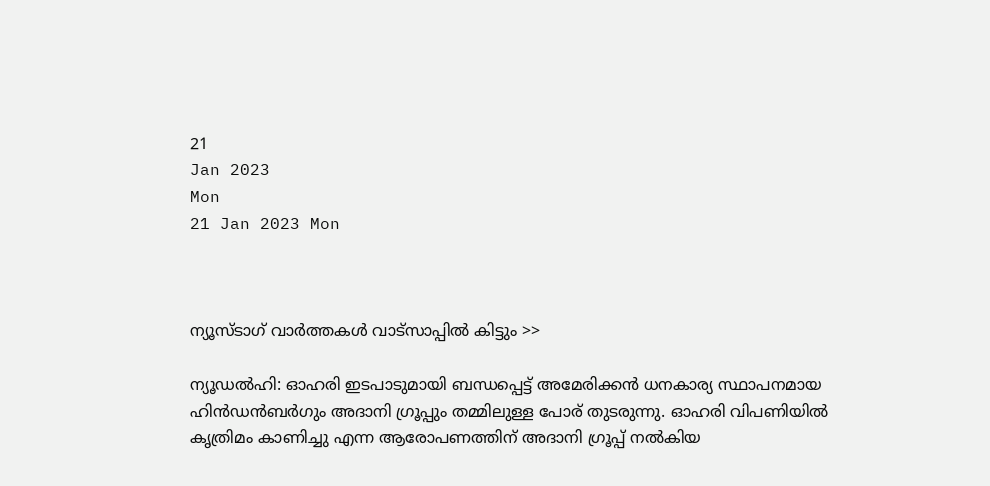21
Jan 2023
Mon
21 Jan 2023 Mon



ന്യൂസ്ടാഗ് വാര്‍ത്തകള്‍ വാട്‌സാപ്പില്‍ കിട്ടും >>

ന്യൂഡൽഹി: ഓഹരി ഇടപാടുമായി ബന്ധപ്പെട്ട് അമേരിക്കൻ ധനകാര്യ സ്ഥാപനമായ ഹിൻഡൻബർഗും അദാനി ഗ്രൂപ്പും തമ്മിലുള്ള പോര് തുടരുന്നു. ഓഹരി വിപണിയിൽ കൃത്രിമം കാണിച്ചു എന്ന ആരോപണത്തിന് അദാനി ഗ്രൂപ്പ് നൽകിയ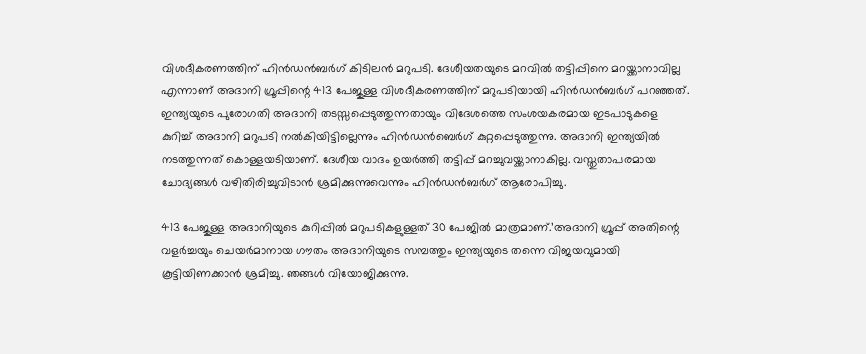വിശദീകരണത്തിന് ഹിൻഡൻബർഗ് കിടിലൻ മറുപടി. ദേശീയതയുടെ മറവിൽ തട്ടിപ്പിനെ മറയ്ക്കാനാവില്ല എന്നാണ് അദാനി ഗ്രൂപ്പിന്റെ 413 പേജുള്ള വിശദീകരണത്തിന് മറുപടിയായി ഹിൻഡൻബർഗ് പറഞ്ഞത്. ഇന്ത്യയുടെ പുരോഗതി അദാനി തടസ്സപ്പെടുത്തുന്നതായും വിദേശത്തെ സംശയകരമായ ഇടപാടുകളെ കുറിച്ച് അദാനി മറുപടി നൽകിയിട്ടില്ലെന്നും ഹിൻഡൻബെർഗ് കുറ്റപ്പെടുത്തുന്നു. അദാനി ഇന്ത്യയിൽ നടത്തുന്നത് കൊള്ളയടിയാണ്. ദേശീയ വാദം ഉയർത്തി തട്ടിപ്പ് മറച്ചുവയ്ക്കാനാകില്ല. വസ്തുതാപരമായ ചോദ്യങ്ങൾ വഴിതിരിച്ചുവിടാൻ ശ്രമിക്കുന്നുവെന്നും ഹിൻഡൻബർഗ് ആരോപിച്ചു.

413 പേജുള്ള അദാനിയുടെ കുറിപ്പിൽ മറുപടികളുള്ളത് 30 പേജിൽ മാത്രമാണ്.’അദാനി ഗ്രൂപ്പ് അതിന്റെ വളർച്ചയും ചെയർമാനായ ഗൗതം അദാനിയുടെ സമ്പത്തും ഇന്ത്യയുടെ തന്നെ വിജയവുമായി കൂട്ടിയിണക്കാൻ ശ്രമിച്ചു. ഞങ്ങൾ വിയോജിക്കുന്നു.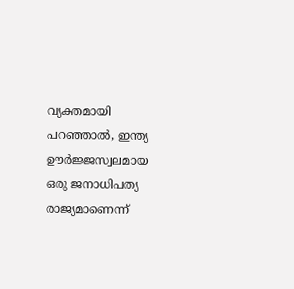വ്യക്തമായി പറഞ്ഞാൽ, ഇന്ത്യ ഊർജ്ജസ്വലമായ ഒരു ജനാധിപത്യ രാജ്യമാണെന്ന്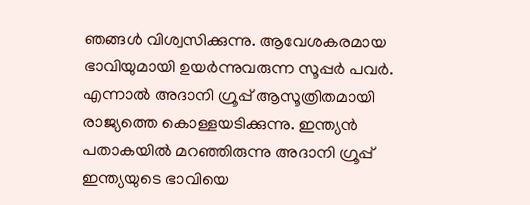ഞങ്ങൾ വിശ്വസിക്കുന്നു. ആവേശകരമായ ഭാവിയുമായി ഉയർന്നുവരുന്ന സൂപ്പർ പവർ. എന്നാൽ അദാനി ഗ്രൂപ്പ് ആസൂത്രിതമായി രാജ്യത്തെ കൊള്ളയടിക്കുന്നു. ഇന്ത്യൻ പതാകയിൽ മറഞ്ഞിരുന്നു അദാനി ഗ്രൂപ്പ് ഇന്ത്യയുടെ ഭാവിയെ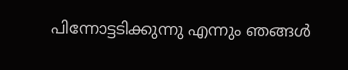പിന്നോട്ടടിക്കുന്നു എന്നും ഞങ്ങൾ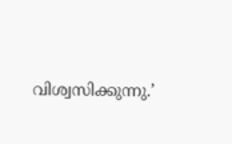വിശ്വസിക്കുന്നു.’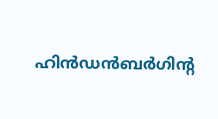ഹിൻഡൻബർഗിന്റ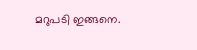മറുപടി ഇങ്ങനെ.